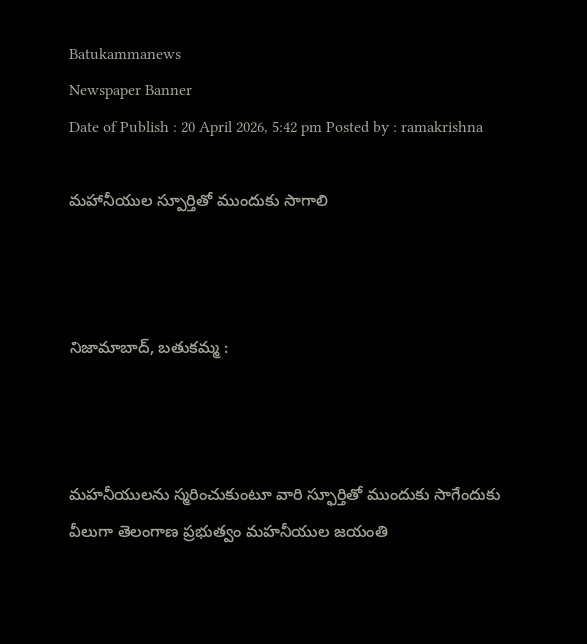Batukammanews
Newspaper Banner
Date of Publish : 20 April 2026, 5:42 pm Posted by : ramakrishna

మహానీయుల స్పూర్తితో ముందుకు సాగాలి



నిజామాబాద్, బతుకమ్మ :



మహనీయులను స్మరించుకుంటూ వారి స్ఫూర్తితో ముందుకు సాగేందుకు వీలుగా తెలంగాణ ప్రభుత్వం మహనీయుల జయంతి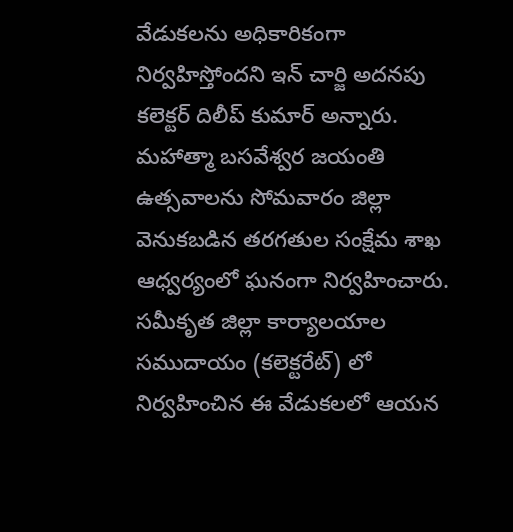వేడుకలను అధికారికంగా నిర్వహిస్తోందని ఇన్ చార్జి అదనపు కలెక్టర్ దిలీప్ కుమార్ అన్నారు. మహాత్మా బసవేశ్వర జయంతి ఉత్సవాలను సోమవారం జిల్లా వెనుకబడిన తరగతుల సంక్షేమ శాఖ ఆధ్వర్యంలో ఘనంగా నిర్వహించారు. సమీకృత జిల్లా కార్యాలయాల సముదాయం (కలెక్టరేట్) లో నిర్వహించిన ఈ వేడుకలలో ఆయన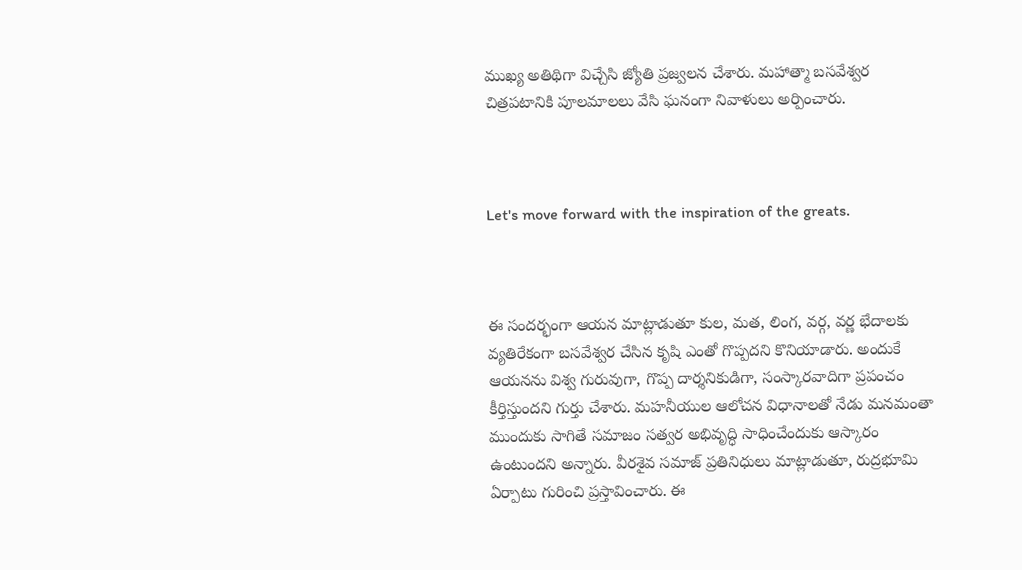ముఖ్య అతిథిగా విచ్చేసి జ్యోతి ప్రజ్వలన చేశారు. మహాత్మా బసవేశ్వర చిత్రపటానికి పూలమాలలు వేసి ఘనంగా నివాళులు అర్పించారు.



Let's move forward with the inspiration of the greats.



ఈ సందర్భంగా ఆయన మాట్లాడుతూ కుల, మత, లింగ, వర్గ, వర్ణ భేదాలకు వ్యతిరేకంగా బసవేశ్వర చేసిన కృషి ఎంతో గొప్పదని కొనియాడారు. అందుకే ఆయనను విశ్వ గురువుగా, గొప్ప దార్శనికుడిగా, సంస్కారవాదిగా ప్రపంచం కీర్తిస్తుందని గుర్తు చేశారు. మహనీయుల ఆలోచన విధానాలతో నేడు మనమంతా ముందుకు సాగితే సమాజం సత్వర అభివృద్ధి సాధించేందుకు ఆస్కారం ఉంటుందని అన్నారు. వీరశైవ సమాజ్ ప్రతినిధులు మాట్లాడుతూ, రుద్రభూమి ఏర్పాటు గురించి ప్రస్తావించారు. ఈ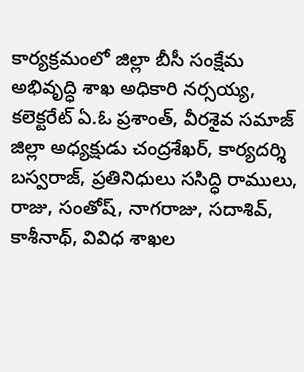కార్యక్రమంలో జిల్లా బీసీ సంక్షేమ అభివృద్ధి శాఖ అధికారి నర్సయ్య, కలెక్టరేట్ ఏ.ఓ ప్రశాంత్, వీరశైవ సమాజ్ జిల్లా అధ్యక్షుడు చంద్రశేఖర్, కార్యదర్శి బస్వరాజ్, ప్రతినిధులు ససిద్ధి రాములు, రాజు, సంతోష్, నాగరాజు, సదాశివ్, కాశీనాథ్, వివిధ శాఖల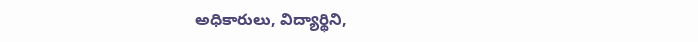అధికారులు, విద్యార్థిని,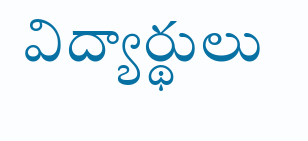విద్యార్థులు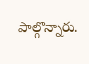పాల్గొన్నారు.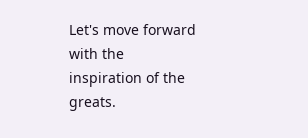Let's move forward with the inspiration of the greats.